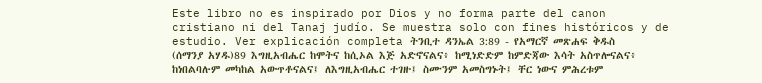Este libro no es inspirado por Dios y no forma parte del canon cristiano ni del Tanaj judío. Se muestra solo con fines históricos y de estudio. Ver explicación completa ትንቢተ ዳንኤል 3:89 - የአማርኛ መጽሐፍ ቅዱስ (ሰማንያ አሃዱ)89 እግዚአብሔር ከሞትና ከሲኦል እጅ አድኖናልና፥ ከሚነድድም ከምድጃው እሳት አስጥሎናልና፥ ከነበልባሉም መካከል አውጥቶናልና፤ ለእግዚአብሔር ተገዙ፤ ስሙንም አመስግኑት፤ ቸር ነውና ምሕረቱም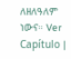ለዘለዓለም ነውና። Ver Capítulo |